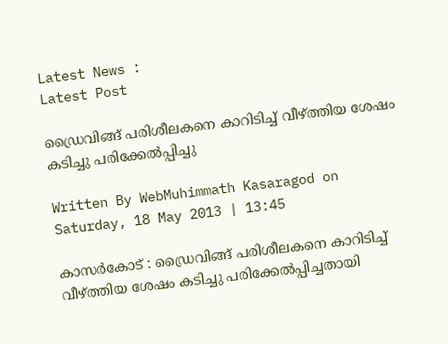Latest News :
Latest Post

ഡ്രൈവിങ്ങ് പരിശീലകനെ കാറിടിച്ച് വീഴ്ത്തിയ ശേഷം കടിച്ചു പരിക്കേല്‍പ്പിച്ചു

Written By WebMuhimmath Kasaragod on Saturday, 18 May 2013 | 13:45

കാസര്‍കോട് : ഡ്രൈവിങ്ങ് പരിശീലകനെ കാറിടിച്ച് വീഴ്ത്തിയ ശേഷം കടിച്ചു പരിക്കേല്‍പ്പിച്ചതായി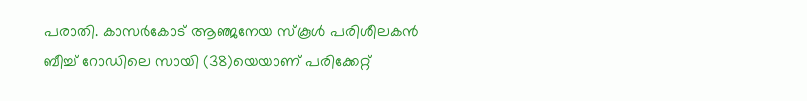പരാതി. കാസര്‍കോട് ആഞ്ജനേയ സ്‌കൂള്‍ പരിശീലകന്‍ ബീച്ച് റോഡിലെ സായി (38)യെയാണ് പരിക്കേറ്റ്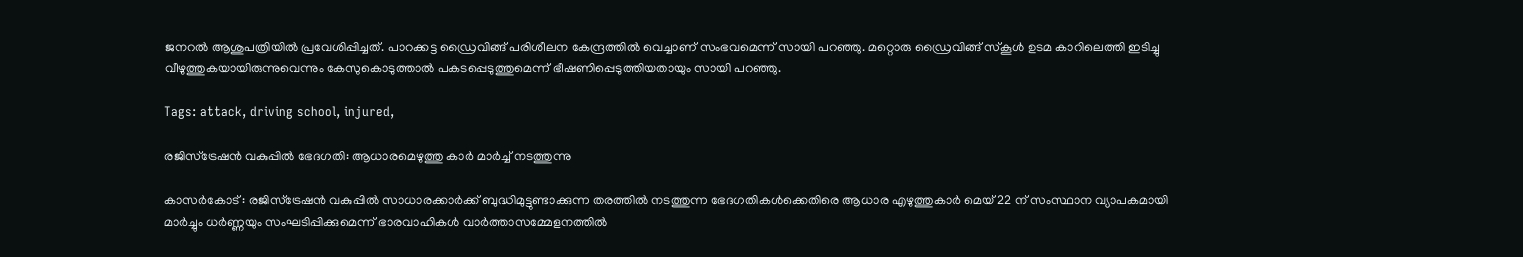ജനറല്‍ ആശുപത്രിയില്‍ പ്രവേശിപ്പിച്ചത്. പാറക്കട്ട ഡ്രൈവിങ്ങ് പരിശീലന കേന്ദ്രത്തില്‍ വെച്ചാണ് സംഭവമെന്ന് സായി പറഞ്ഞു. മറ്റൊരു ഡ്രൈവിങ്ങ് സ്‌കൂള്‍ ഉടമ കാറിലെത്തി ഇടിച്ചു വീഴുത്തുകയായിരുന്നുവെന്നും കേസുകൊടുത്താല്‍ പകടപ്പെടുത്തുമെന്ന് ഭീഷണിപ്പെടുത്തിയതായും സായി പറഞ്ഞു.

Tags: attack, driving school, injured,

രജിസ്‌ട്രേഷന്‍ വകുപ്പില്‍ ഭേദഗതി: ആധാരമെഴുത്തു കാര്‍ മാര്‍ച്ച് നടത്തുന്നു

കാസര്‍കോട് : രജിസ്‌ട്രേഷന്‍ വകുപ്പില്‍ സാധാരക്കാര്‍ക്ക് ബുദ്ധിമുട്ടുണ്ടാക്കുന്ന തരത്തില്‍ നടത്തുന്ന ഭേദഗതികള്‍ക്കെതിരെ ആധാര എഴുത്തുകാര്‍ മെയ് 22 ന് സംസ്ഥാന വ്യാപകമായി മാര്‍ച്ചും ധര്‍ണ്ണയും സംഘടിപ്പിക്കുമെന്ന് ഭാരവാഹികള്‍ വാര്‍ത്താസമ്മേളനത്തില്‍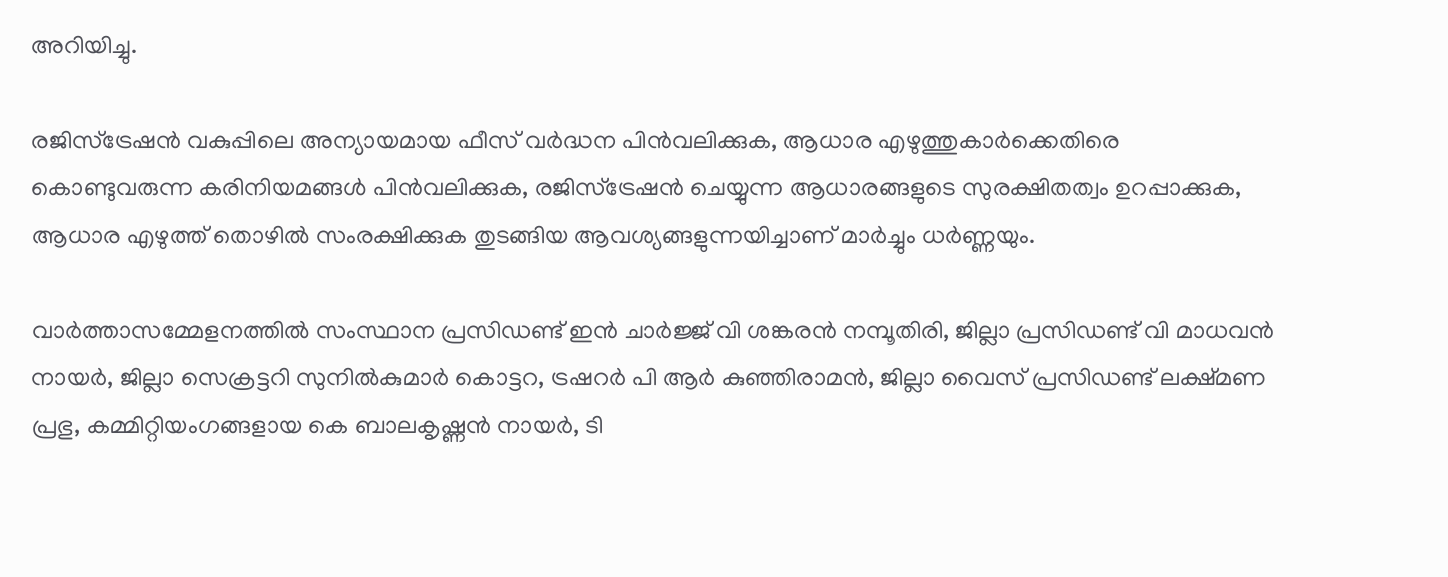അറിയിച്ചു.

രജിസ്‌ട്രേഷന്‍ വകുപ്പിലെ അന്യായമായ ഫീസ് വര്‍ദ്ധന പിന്‍വലിക്കുക, ആധാര എഴുത്തുകാര്‍ക്കെതിരെ കൊണ്ടുവരുന്ന കരിനിയമങ്ങള്‍ പിന്‍വലിക്കുക, രജിസ്‌ട്രേഷന്‍ ചെയ്യുന്ന ആധാരങ്ങളുടെ സുരക്ഷിതത്വം ഉറപ്പാക്കുക, ആധാര എഴുത്ത് തൊഴില്‍ സംരക്ഷിക്കുക തുടങ്ങിയ ആവശ്യങ്ങളുന്നയിച്ചാണ് മാര്‍ച്ചും ധര്‍ണ്ണയും.

വാര്‍ത്താസമ്മേളനത്തില്‍ സംസ്ഥാന പ്രസിഡണ്ട് ഇന്‍ ചാര്‍ജ്ജ് വി ശങ്കരന്‍ നമ്പൂതിരി, ജില്ലാ പ്രസിഡണ്ട് വി മാധവന്‍ നായര്‍, ജില്ലാ സെക്രട്ടറി സുനില്‍കുമാര്‍ കൊട്ടറ, ട്രഷറര്‍ പി ആര്‍ കുഞ്ഞിരാമന്‍, ജില്ലാ വൈസ് പ്രസിഡണ്ട് ലക്ഷ്മണ പ്രഭു, കമ്മിറ്റിയംഗങ്ങളായ കെ ബാലകൃഷ്ണന്‍ നായര്‍, ടി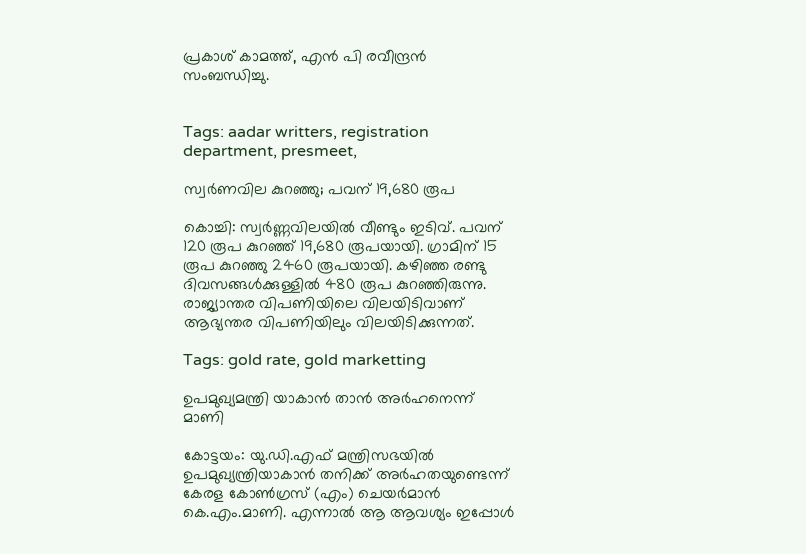പ്രകാശ് കാമത്ത്, എന്‍ പി രവീന്ദ്രന്‍ സംബന്ധിച്ചു.


Tags: aadar writters, registration department, presmeet,

സ്വര്‍ണവില കുറഞ്ഞു; പവന് 19,680 രൂപ

കൊച്ചി: സ്വര്‍ണ്ണവിലയില്‍ വീണ്ടും ഇടിവ്. പവന് 120 രൂപ കുറഞ്ഞ് 19,680 രൂപയായി. ഗ്രാമിന് 15 രൂപ കുറഞ്ഞു 2460 രൂപയായി. കഴിഞ്ഞ രണ്ടു ദിവസങ്ങള്‍ക്കുള്ളില്‍ 480 രൂപ കുറഞ്ഞിരുന്നു. രാജ്യാന്തര വിപണിയിലെ വിലയിടിവാണ് ആഭ്യന്തര വിപണിയിലും വിലയിടിക്കുന്നത്.

Tags: gold rate, gold marketting

ഉപമുഖ്യമന്ത്രി യാകാന്‍ താന്‍ അര്‍ഹനെന്ന് മാണി

കോട്ടയം: യു.ഡി.എഫ് മന്ത്രിസഭയില്‍ ഉപമുഖ്യന്ത്രിയാകാന്‍ തനിക്ക് അര്‍ഹതയുണ്ടെന്ന് കേരള കോണ്‍ഗ്രസ് (എം) ചെയര്‍മാന്‍ കെ.എം.മാണി. എന്നാല്‍ ആ ആവശ്യം ഇപ്പോള്‍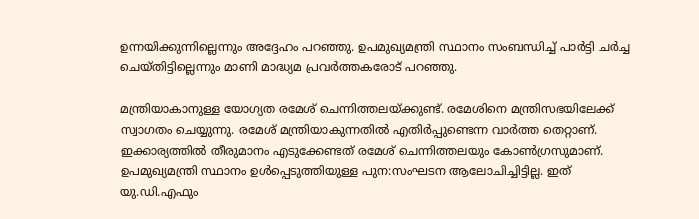ഉന്നയിക്കുന്നില്ലെന്നും അദ്ദേഹം പറഞ്ഞു. ഉപമുഖ്യമന്ത്രി സ്ഥാനം സംബന്ധിച്ച് പാര്‍ട്ടി ചര്‍ച്ച ചെയ്തിട്ടില്ലെന്നും മാണി മാദ്ധ്യമ പ്രവര്‍ത്തകരോട് പറഞ്ഞു.

മന്ത്രിയാകാനുള്ള യോഗ്യത രമേശ് ചെന്നിത്തലയ്ക്കുണ്ട്. രമേശിനെ മന്ത്രിസഭയിലേക്ക് സ്വാഗതം ചെയ്യുന്നു. രമേശ് മന്ത്രിയാകുന്നതില്‍ എതിര്‍പ്പുണ്ടെന്ന വാര്‍ത്ത തെറ്റാണ്. ഇക്കാര്യത്തില്‍ തീരുമാനം എടുക്കേണ്ടത് രമേശ് ചെന്നിത്തലയും കോണ്‍ഗ്രസുമാണ്. ഉപമുഖ്യമന്ത്രി സ്ഥാനം ഉള്‍പ്പെടുത്തിയുള്ള പുന:സംഘടന ആലോചിച്ചിട്ടില്ല. ഇത് യു.ഡി.എഫും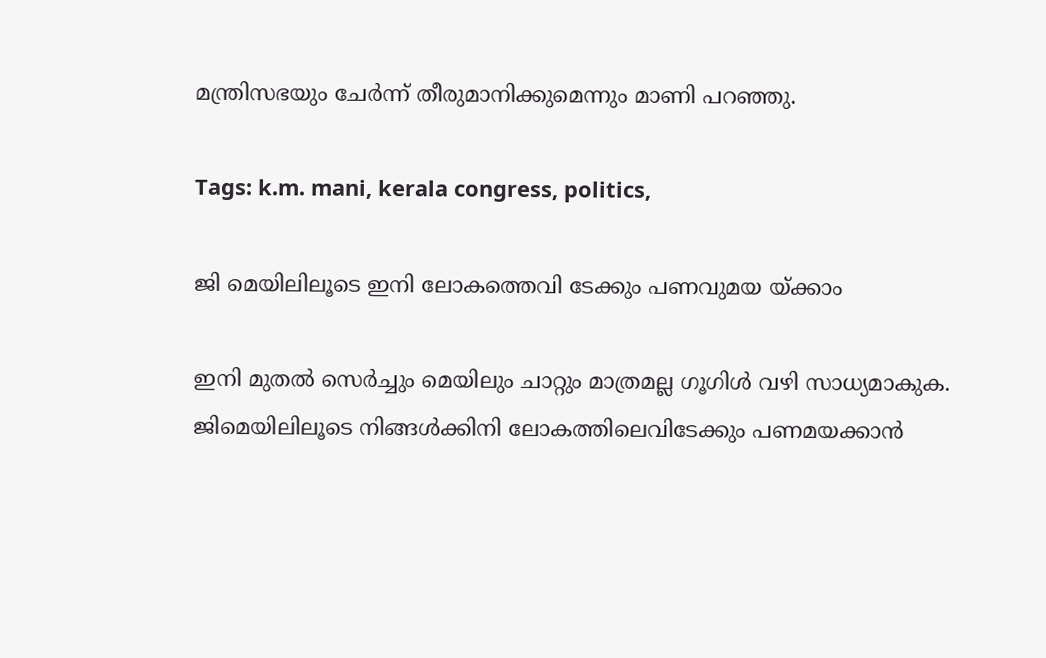മന്ത്രിസഭയും ചേര്‍ന്ന് തീരുമാനിക്കുമെന്നും മാണി പറഞ്ഞു.

Tags: k.m. mani, kerala congress, politics,

ജി മെയിലിലൂടെ ഇനി ലോകത്തെവി ടേക്കും പണവുമയ യ്ക്കാം

ഇനി മുതല്‍ സെര്‍ച്ചും മെയിലും ചാറ്റും മാത്രമല്ല ഗൂഗിള്‍ വഴി സാധ്യമാകുക. ജിമെയിലിലൂടെ നിങ്ങള്‍ക്കിനി ലോകത്തിലെവിടേക്കും പണമയക്കാന്‍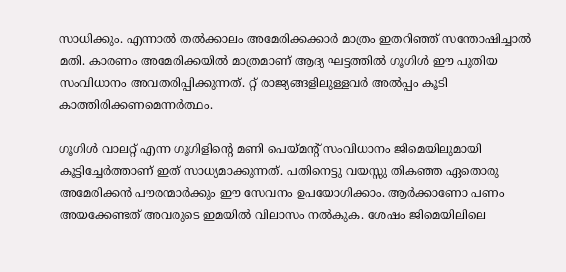സാധിക്കും. എന്നാല്‍ തല്‍ക്കാലം അമേരിക്കക്കാര്‍ മാത്രം ഇതറിഞ്ഞ് സന്തോഷിച്ചാല്‍ മതി. കാരണം അമേരിക്കയില്‍ മാത്രമാണ് ആദ്യ ഘട്ടത്തില്‍ ഗൂഗിള്‍ ഈ പുതിയ സംവിധാനം അവതരിപ്പിക്കുന്നത്. റ്റ് രാജ്യങ്ങളിലുള്ളവര്‍ അല്‍പ്പം കൂടി കാത്തിരിക്കണമെന്നര്‍ത്ഥം.

ഗൂഗിള്‍ വാലറ്റ് എന്ന ഗൂഗിളിന്റെ മണി പെയ്മന്റ് സംവിധാനം ജിമെയിലുമായി കൂട്ടിച്ചേര്‍ത്താണ് ഇത് സാധ്യമാക്കുന്നത്. പതിനെട്ടു വയസ്സു തികഞ്ഞ ഏതൊരു അമേരിക്കന്‍ പൗരന്മാര്‍ക്കും ഈ സേവനം ഉപയോഗിക്കാം. ആര്‍ക്കാണോ പണം അയക്കേണ്ടത് അവരുടെ ഇമയില്‍ വിലാസം നല്‍കുക. ശേഷം ജിമെയിലിലെ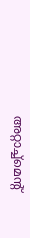അറ്റാച്ച്‌മെന്റ്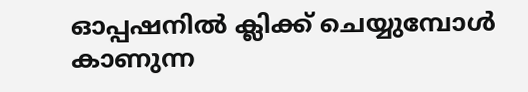ഓപ്പഷനില്‍ ക്ലിക്ക് ചെയ്യുമ്പോള്‍ കാണുന്ന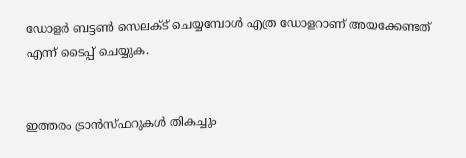ഡോളര്‍ ബട്ടണ്‍ സെലക്ട് ചെയ്യമ്പോള്‍ എത്ര ഡോളറാണ് അയക്കേണ്ടത് എന്ന് ടൈപ്പ് ചെയ്യുക.


ഇത്തരം ട്രാന്‍സ്ഫറുകള്‍ തികച്ചും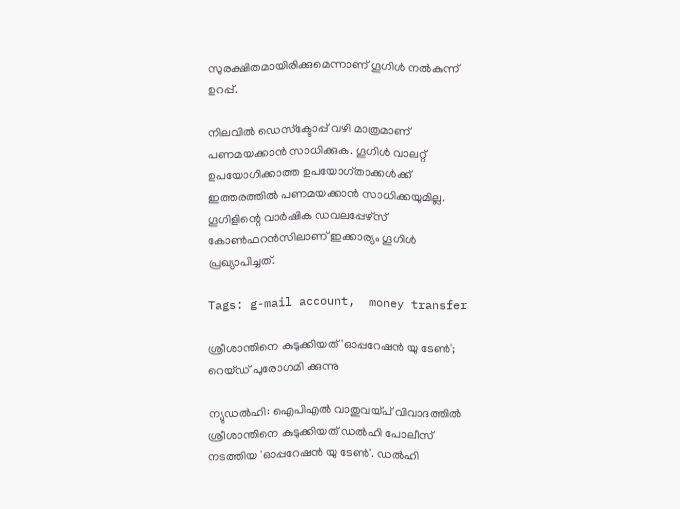സുരക്ഷിതമായിരിക്കുമെന്നാണ് ഗൂഗിള്‍ നല്‍കുന്ന് ഉറപ്പ്.

നിലവില്‍ ഡെസ്‌ക്ടോപ്പ് വഴി മാത്രമാണ് പണമയക്കാന്‍ സാധിക്കുക. ഗൂഗിള്‍ വാലറ്റ് ഉപയോഗിക്കാത്ത ഉപയോഗ്താക്കള്‍ക്ക് ഇത്തരത്തില്‍ പണമയക്കാന്‍ സാധിക്കയുമില്ല. ഗൂഗിളിന്റെ വാര്‍ഷിക ഡവലപ്പേഴ്‌സ് കോണ്‍ഫറന്‍സിലാണ് ഇക്കാര്യം ഗൂഗിള്‍ പ്രഖ്യാപിച്ചത്.

Tags: g-mail account,  money transfer

ശ്രീശാന്തിനെ കുടുക്കിയത് 'ഓപ്പറേഷന്‍ യു ടേണ്‍'; റെയ്ഡ് പുരോഗമി ക്കുന്നു

ന്യുഡല്‍ഹി: ഐപിഎല്‍ വാതുവയ്പ് വിവാദത്തില്‍ ശ്രീശാന്തിനെ കുടുക്കിയത് ഡല്‍ഹി പോലീസ് നടത്തിയ 'ഓപ്പറേഷന്‍ യു ടേണ്‍'. ഡല്‍ഹി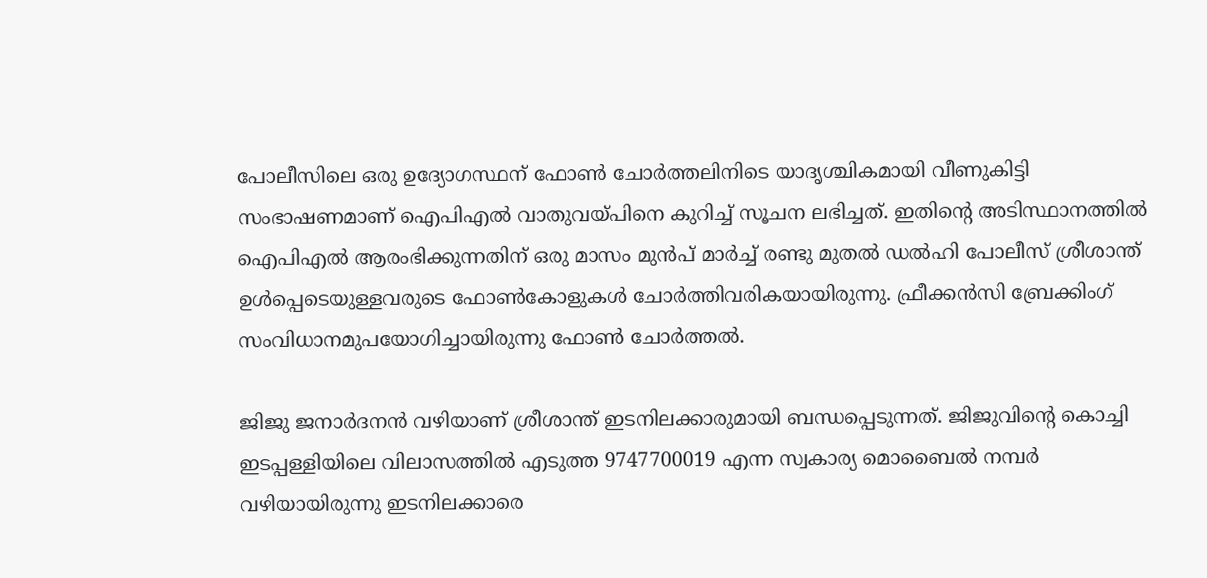പോലീസിലെ ഒരു ഉദ്യോഗസ്ഥന് ഫോണ്‍ ചോര്‍ത്തലിനിടെ യാദൃശ്ചികമായി വീണുകിട്ടി സംഭാഷണമാണ് ഐപിഎല്‍ വാതുവയ്പിനെ കുറിച്ച് സൂചന ലഭിച്ചത്. ഇതിന്റെ അടിസ്ഥാനത്തില്‍ ഐപിഎല്‍ ആരംഭിക്കുന്നതിന് ഒരു മാസം മുന്‍പ് മാര്‍ച്ച് രണ്ടു മുതല്‍ ഡല്‍ഹി പോലീസ് ശ്രീശാന്ത് ഉള്‍പ്പെടെയുള്ളവരുടെ ഫോണ്‍കോളുകള്‍ ചോര്‍ത്തിവരികയായിരുന്നു. ഫ്രീക്കന്‍സി ബ്രേക്കിംഗ് സംവിധാനമുപയോഗിച്ചായിരുന്നു ഫോണ്‍ ചോര്‍ത്തല്‍.

ജിജു ജനാര്‍ദനന്‍ വഴിയാണ് ശ്രീശാന്ത് ഇടനിലക്കാരുമായി ബന്ധപ്പെടുന്നത്. ജിജുവിന്റെ കൊച്ചി ഇടപ്പള്ളിയിലെ വിലാസത്തില്‍ എടുത്ത 9747700019 എന്ന സ്വകാര്യ മൊബൈല്‍ നമ്പര്‍ വഴിയായിരുന്നു ഇടനിലക്കാരെ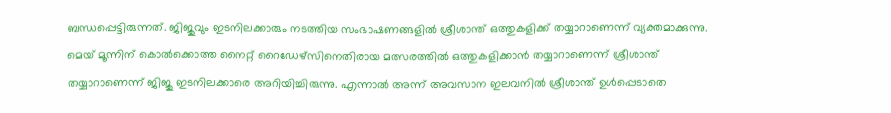ബന്ധപ്പെട്ടിരുന്നത്. ജിജുവും ഇടനിലക്കാരും നടത്തിയ സംഭാഷണങ്ങളില്‍ ശ്രീശാന്ത് ഒത്തുകളിക്ക് തയ്യാറാണെന്ന് വ്യക്തമാക്കുന്നു. മെയ് മൂന്നിന് കൊല്‍ക്കൊത്ത നൈറ്റ് റൈഡേഴ്‌സിനെതിരായ മത്സരത്തില്‍ ഒത്തുകളിക്കാന്‍ തയ്യാറാണെന്ന് ശ്രീശാന്ത് തയ്യാറാണെന്ന് ജിജു ഇടനിലക്കാരെ അറിയിച്ചിരുന്നു. എന്നാല്‍ അന്ന് അവസാന ഇലവനില്‍ ശ്രീശാന്ത് ഉള്‍പ്പെടാതെ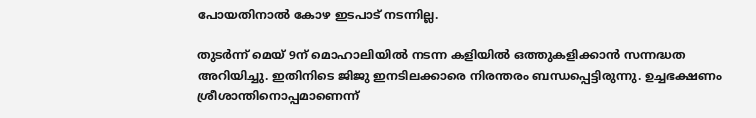പോയതിനാല്‍ കോഴ ഇടപാട് നടന്നില്ല.

തുടര്‍ന്ന് മെയ് 9ന് മൊഹാലിയില്‍ നടന്ന കളിയില്‍ ഒത്തുകളിക്കാന്‍ സന്നദ്ധത അറിയിച്ചു. ഇതിനിടെ ജിജു ഇനടിലക്കാരെ നിരന്തരം ബന്ധപ്പെട്ടിരുന്നു. ഉച്ചഭക്ഷണം ശ്രീശാന്തിനൊപ്പമാണെന്ന്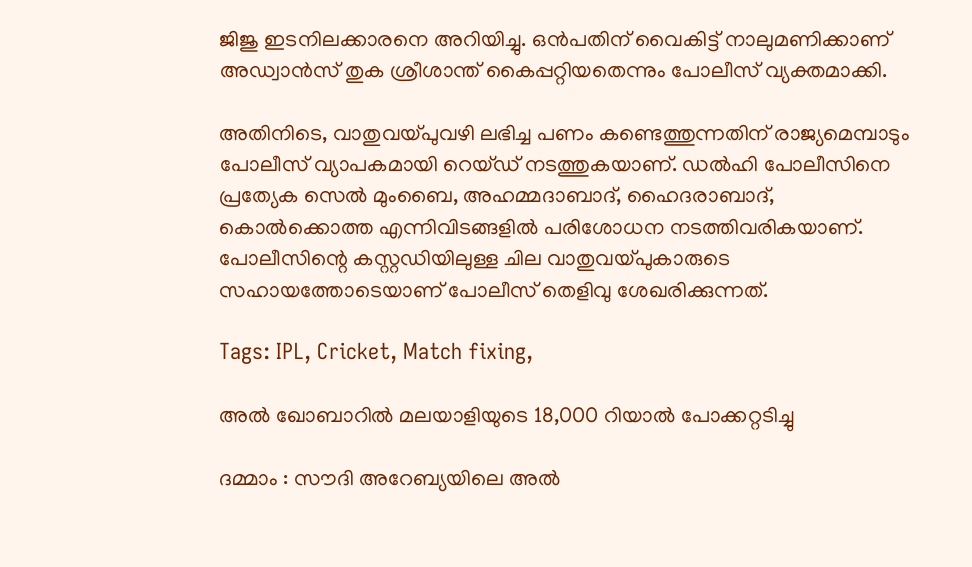ജിജു ഇടനിലക്കാരനെ അറിയിച്ചു. ഒന്‍പതിന് വൈകിട്ട് നാലുമണിക്കാണ് അഡ്വാന്‍സ് തുക ശ്രീശാന്ത് കൈപ്പറ്റിയതെന്നും പോലീസ് വ്യക്തമാക്കി.

അതിനിടെ, വാതുവയ്പുവഴി ലഭിച്ച പണം കണ്ടെത്തുന്നതിന് രാജ്യമെമ്പാടും പോലീസ് വ്യാപകമായി റെയ്ഡ് നടത്തുകയാണ്. ഡല്‍ഹി പോലീസിനെ പ്രത്യേക സെല്‍ മുംബൈ, അഹമ്മദാബാദ്, ഹൈദരാബാദ്, കൊല്‍ക്കൊത്ത എന്നിവിടങ്ങളില്‍ പരിശോധന നടത്തിവരികയാണ്. പോലീസിന്റെ കസ്റ്റഡിയിലുള്ള ചില വാതുവയ്പുകാരുടെ സഹായത്തോടെയാണ് പോലീസ് തെളിവു ശേഖരിക്കുന്നത്.

Tags: IPL, Cricket, Match fixing,

അല്‍ ഖോബാറില്‍ മലയാളിയുടെ 18,000 റിയാല്‍ പോക്കറ്റടിച്ചു

ദമ്മാം : സൗദി അറേബ്യയിലെ അല്‍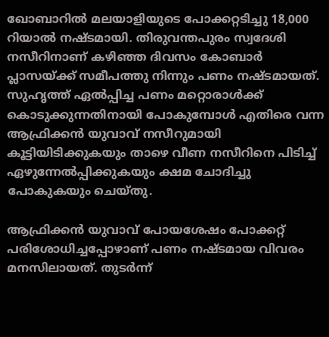ഖോബാറില്‍ മലയാളിയുടെ പോക്കറ്റടിച്ചു 18,000 റിയാല്‍ നഷ്ടമായി. തിരുവന്തപുരം സ്വദേശി നസീറിനാണ് കഴിഞ്ഞ ദിവസം കോബാര്‍ പ്ലാസയ്ക്ക് സമീപത്തു നിന്നും പണം നഷ്ടമായത്. സുഹൃത്ത് ഏല്‍പ്പിച്ച പണം മറ്റൊരാള്‍ക്ക് കൊടുക്കുന്നതിനായി പോകുമ്പോള്‍ എതിരെ വന്ന ആഫ്രിക്കന്‍ യുവാവ് നസീറുമായി കൂട്ടിയിടിക്കുകയും താഴെ വീണ നസീറിനെ പിടിച്ച് ഏഴുന്നേല്‍പ്പിക്കുകയും ക്ഷമ ചോദിച്ചു പോകുകയും ചെയ്തു.

ആഫ്രിക്കന്‍ യുവാവ് പോയശേഷം പോക്കറ്റ് പരിശോധിച്ചപ്പോഴാണ് പണം നഷ്ടമായ വിവരം മനസിലായത്. തുടര്‍ന്ന്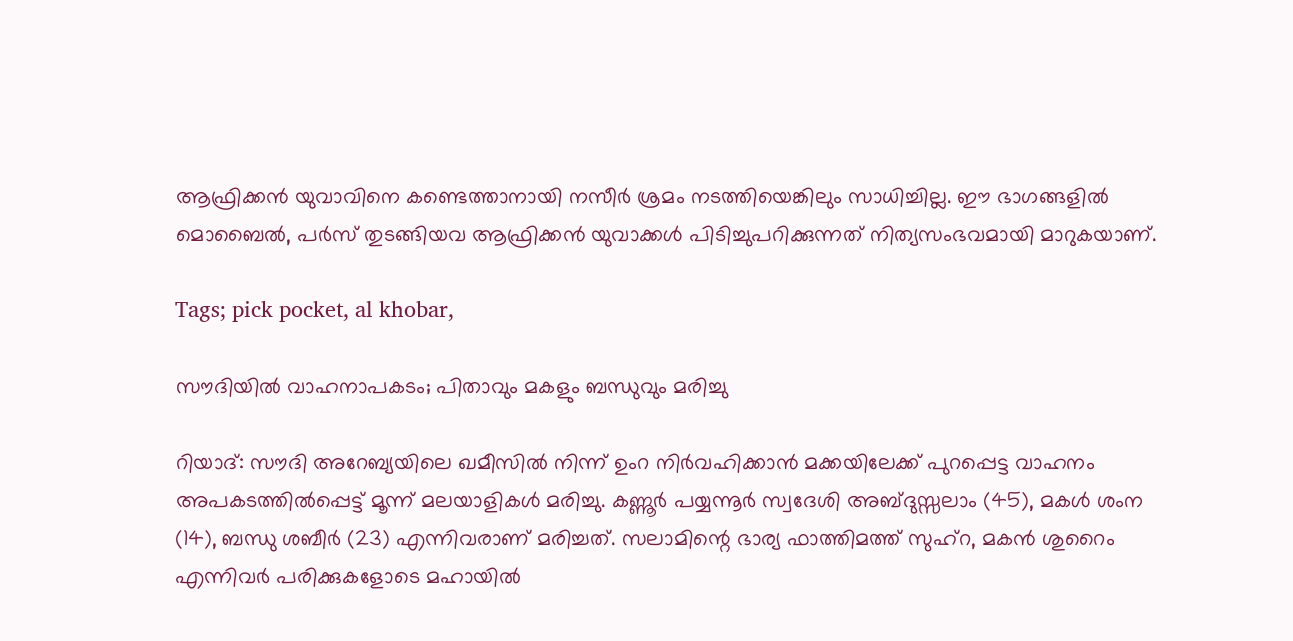ആഫ്രിക്കന്‍ യുവാവിനെ കണ്ടെത്താനായി നസീര്‍ ശ്രമം നടത്തിയെങ്കിലും സാധിച്ചില്ല. ഈ ഭാഗങ്ങളില്‍ മൊബൈല്‍, പര്‍സ് തുടങ്ങിയവ ആഫ്രിക്കന്‍ യുവാക്കള്‍ പിടിച്ചുപറിക്കുന്നത് നിത്യസംഭവമായി മാറുകയാണ്.

Tags; pick pocket, al khobar,

സൗദിയില്‍ വാഹനാപകടം; പിതാവും മകളും ബന്ധുവും മരിച്ചു

റിയാദ്: സൗദി അറേബ്യയിലെ ഖമീസില്‍ നിന്ന് ഉംറ നിര്‍വഹിക്കാന്‍ മക്കയിലേക്ക് പുറപ്പെട്ട വാഹനം അപകടത്തില്‍പ്പെട്ട് മൂന്ന് മലയാളികള്‍ മരിച്ചു. കണ്ണൂര്‍ പയ്യന്നൂര്‍ സ്വദേശി അബ്ദുസ്സലാം (45), മകള്‍ ശംന (14), ബന്ധു ശബീര്‍ (23) എന്നിവരാണ് മരിച്ചത്. സലാമിന്റെ ഭാര്യ ഫാത്തിമത്ത് സുഹ്‌റ, മകന്‍ ശുറൈം എന്നിവര്‍ പരിക്കുകളോടെ മഹായില്‍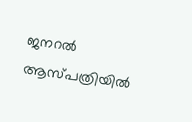ജനറല്‍ ആസ്പത്രിയില്‍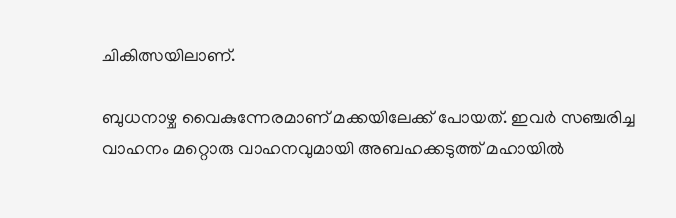ചികിത്സയിലാണ്.

ബുധനാഴ്ച വൈകുന്നേരമാണ് മക്കയിലേക്ക് പോയത്. ഇവര്‍ സഞ്ചരിച്ച വാഹനം മറ്റൊരു വാഹനവുമായി അബഹക്കടുത്ത് മഹായില്‍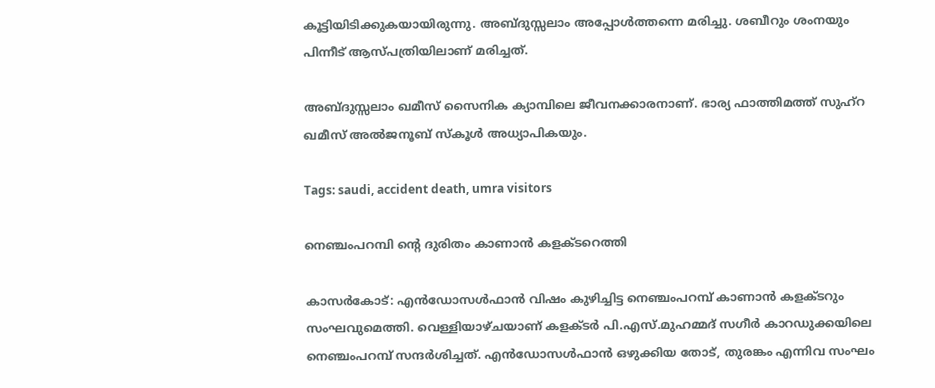കൂട്ടിയിടിക്കുകയായിരുന്നു. അബ്ദുസ്സലാം അപ്പോള്‍ത്തന്നെ മരിച്ചു. ശബീറും ശംനയും പിന്നീട് ആസ്പത്രിയിലാണ് മരിച്ചത്.

അബ്ദുസ്സലാം ഖമീസ് സൈനിക ക്യാമ്പിലെ ജീവനക്കാരനാണ്. ഭാര്യ ഫാത്തിമത്ത് സുഹ്‌റ ഖമീസ് അല്‍ജനൂബ് സ്‌കൂള്‍ അധ്യാപികയും.

Tags: saudi, accident death, umra visitors

നെഞ്ചംപറമ്പി ന്റെ ദുരിതം കാണാന്‍ കളക്ടറെത്തി

കാസര്‍കോട്: എന്‍ഡോസള്‍ഫാന്‍ വിഷം കുഴിച്ചിട്ട നെഞ്ചംപറമ്പ് കാണാന്‍ കളക്ടറും സംഘവുമെത്തി. വെള്ളിയാഴ്ചയാണ് കളക്ടര്‍ പി.എസ്.മുഹമ്മദ് സഗീര്‍ കാറഡുക്കയിലെ നെഞ്ചംപറമ്പ് സന്ദര്‍ശിച്ചത്. എന്‍ഡോസള്‍ഫാന്‍ ഒഴുക്കിയ തോട്, തുരങ്കം എന്നിവ സംഘം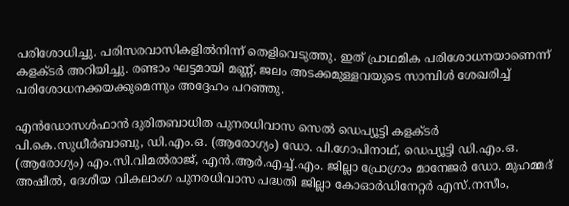പരിശോധിച്ചു. പരിസരവാസികളില്‍നിന്ന് തെളിവെടുത്തു. ഇത് പ്രാഥമിക പരിശോധനയാണെന്ന് കളക്ടര്‍ അറിയിച്ചു. രണ്ടാം ഘട്ടമായി മണ്ണ്, ജലം അടക്കമുള്ളവയുടെ സാമ്പിള്‍ ശേഖരിച്ച് പരിശോധനക്കയക്കുമെന്നും അദ്ദേഹം പറഞ്ഞു.

എന്‍ഡോസള്‍ഫാന്‍ ദുരിതബാധിത പുനരധിവാസ സെല്‍ ഡെപ്യൂട്ടി കളക്ടര്‍ പി.കെ.സുധീര്‍ബാബു, ഡി.എം.ഒ. (ആരോഗ്യം) ഡോ. പി.ഗോപിനാഥ്, ഡെപ്യൂട്ടി ഡി.എം.ഒ. (ആരോഗ്യം) എം.സി.വിമല്‍രാജ്, എന്‍.ആര്‍.എച്ച്.എം. ജില്ലാ പ്രോഗ്രാം മാനേജര്‍ ഡോ. മുഹമ്മദ് അഷീല്‍, ദേശീയ വികലാംഗ പുനരധിവാസ പദ്ധതി ജില്ലാ കോഓര്‍ഡിനേറ്റര്‍ എസ്.നസീം,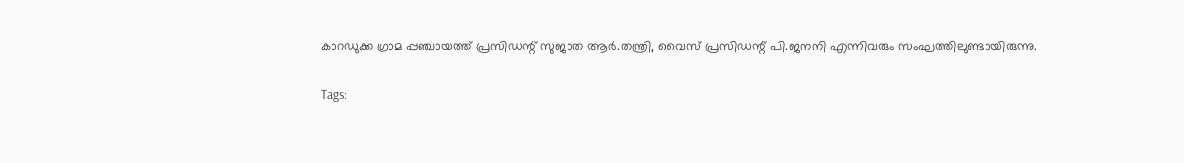കാറഡുക്ക ഗ്രാമ പ്പഞ്ചായത്ത് പ്രസിഡന്റ് സുജാത ആര്‍.തന്ത്രി, വൈസ് പ്രസിഡന്റ് പി.ജനനി എന്നിവരും സംഘത്തിലുണ്ടായിരുന്നു.

Tags: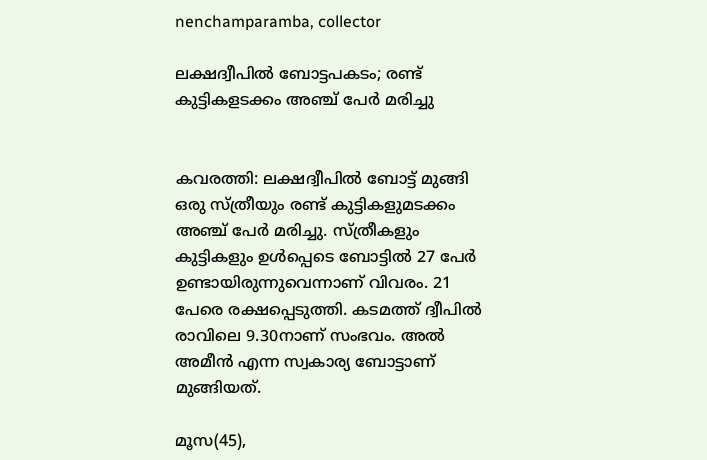nenchamparamba, collector

ലക്ഷദ്വീപില്‍ ബോട്ടപകടം; രണ്ട് കുട്ടികളടക്കം അഞ്ച് പേര്‍ മരിച്ചു


കവരത്തി: ലക്ഷദ്വീപില്‍ ബോട്ട് മുങ്ങി ഒരു സ്ത്രീയും രണ്ട് കുട്ടികളുമടക്കം അഞ്ച് പേര്‍ മരിച്ചു. സ്ത്രീകളും കുട്ടികളും ഉള്‍പ്പെടെ ബോട്ടില്‍ 27 പേര്‍ ഉണ്ടായിരുന്നുവെന്നാണ് വിവരം. 21 പേരെ രക്ഷപ്പെടുത്തി. കടമത്ത് ദ്വീപില്‍ രാവിലെ 9.30നാണ് സംഭവം. അല്‍ അമീന്‍ എന്ന സ്വകാര്യ ബോട്ടാണ് മുങ്ങിയത്.

മൂസ(45),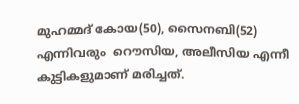മുഹമ്മദ് കോയ(50), സൈനബി(52) എന്നിവരും  റൌസിയ, അലീസിയ എന്നീ കുട്ടികളുമാണ് മരിച്ചത്.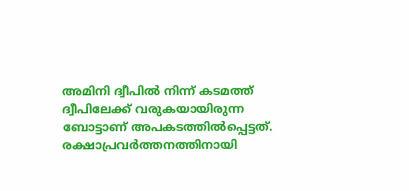അമിനി ദ്വീപില്‍ നിന്ന് കടമത്ത് ദ്വീപിലേക്ക് വരുകയായിരുന്ന ബോട്ടാണ് അപകടത്തില്‍പ്പെട്ടത്. രക്ഷാപ്രവര്‍ത്തനത്തിനായി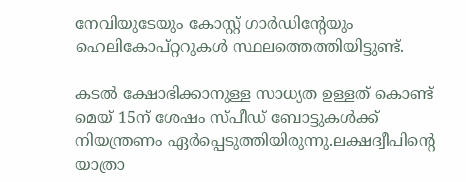നേവിയുടേയും കോസ്റ്റ് ഗാര്‍ഡിന്റേയും ഹെലികോപ്റ്ററുകള്‍ സ്ഥലത്തെത്തിയിട്ടുണ്ട്.

കടല്‍ ക്ഷോഭിക്കാനുള്ള സാധ്യത ഉള്ളത് കൊണ്ട് മെയ് 15ന് ശേഷം സ്പീഡ് ബോട്ടുകള്‍ക്ക് നിയന്ത്രണം ഏര്‍പ്പെടുത്തിയിരുന്നു.ലക്ഷദ്വീപിന്റെ യാത്രാ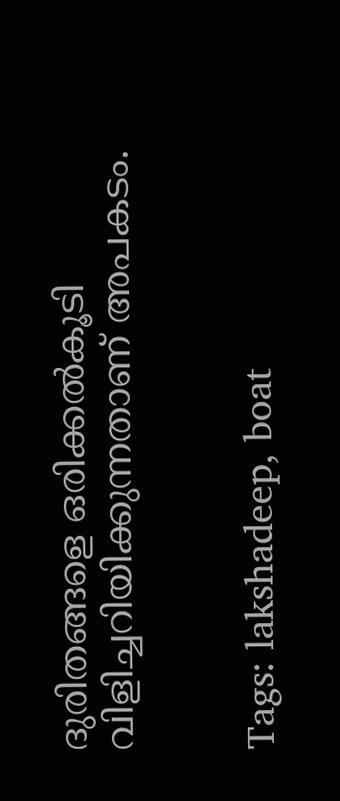ദുരിതങ്ങളെ ഒരിക്കല്‍കൂടി വിളിച്ചറിയിക്കുന്നതാണ് അപകടം.


Tags: lakshadeep, boat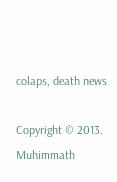colaps, death news

Copyright © 2013. Muhimmath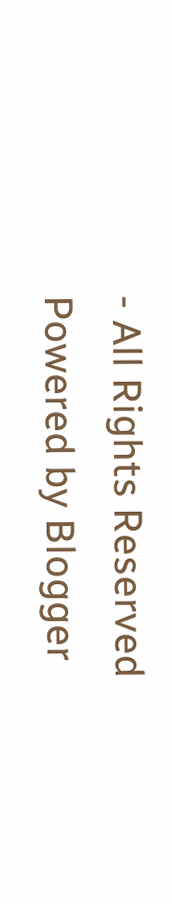- All Rights Reserved
Powered by Blogger